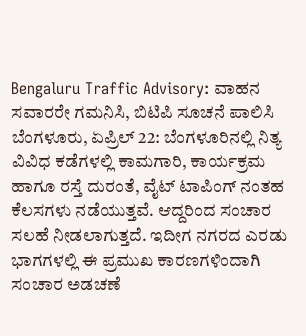Bengaluru Traffic Advisory: ವಾಹನ ಸವಾರರೇ ಗಮನಿಸಿ, ಬಿಟಿಪಿ ಸೂಚನೆ ಪಾಲಿಸಿ
ಬೆಂಗಳೂರು, ಏಪ್ರಿಲ್ 22: ಬೆಂಗಳೂರಿನಲ್ಲಿ ನಿತ್ಯ ವಿವಿಧ ಕಡೆಗಳಲ್ಲಿ ಕಾಮಗಾರಿ, ಕಾರ್ಯಕ್ರಮ ಹಾಗೂ ರಸ್ತೆ ದುರಂತೆ, ವೈಟ್ ಟಾಪಿಂಗ್ ನಂತಹ ಕೆಲಸಗಳು ನಡೆಯುತ್ತವೆ. ಆದ್ದರಿಂದ ಸಂಚಾರ ಸಲಹೆ ನೀಡಲಾಗುತ್ತದೆ. ಇದೀಗ ನಗರದ ಎರಡು ಭಾಗಗಳಲ್ಲಿ ಈ ಪ್ರಮುಖ ಕಾರಣಗಳಿಂದಾಗಿ ಸಂಚಾರ ಅಡಚಣೆ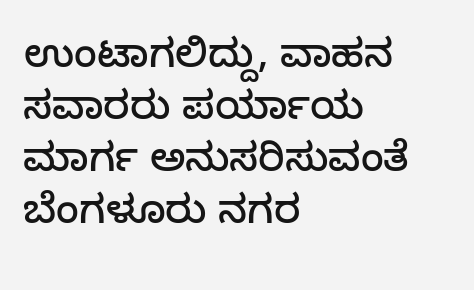ಉಂಟಾಗಲಿದ್ದು, ವಾಹನ ಸವಾರರು ಪರ್ಯಾಯ ಮಾರ್ಗ ಅನುಸರಿಸುವಂತೆ ಬೆಂಗಳೂರು ನಗರ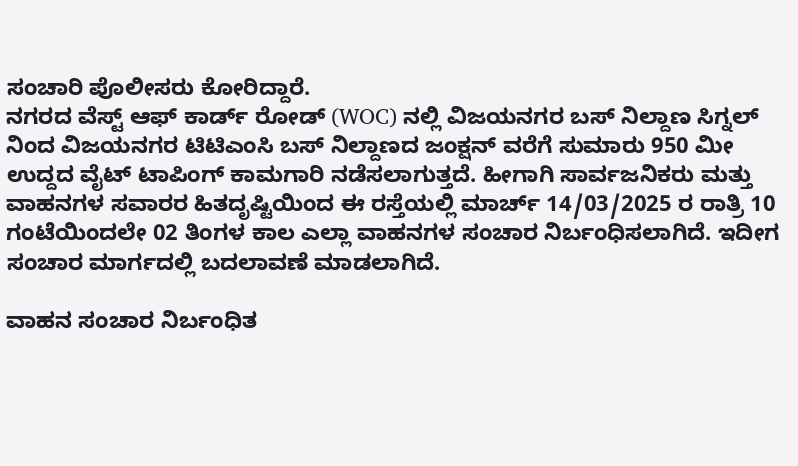ಸಂಚಾರಿ ಪೊಲೀಸರು ಕೋರಿದ್ದಾರೆ.
ನಗರದ ವೆಸ್ಟ್ ಆಫ್ ಕಾರ್ಡ್ ರೋಡ್ (WOC) ನಲ್ಲಿ ವಿಜಯನಗರ ಬಸ್ ನಿಲ್ದಾಣ ಸಿಗ್ನಲ್ ನಿಂದ ವಿಜಯನಗರ ಟಿಟಿಎಂಸಿ ಬಸ್ ನಿಲ್ದಾಣದ ಜಂಕ್ಷನ್ ವರೆಗೆ ಸುಮಾರು 950 ಮೀ ಉದ್ದದ ವೈಟ್ ಟಾಪಿಂಗ್ ಕಾಮಗಾರಿ ನಡೆಸಲಾಗುತ್ತದೆ. ಹೀಗಾಗಿ ಸಾರ್ವಜನಿಕರು ಮತ್ತು ವಾಹನಗಳ ಸವಾರರ ಹಿತದೃಷ್ಟಿಯಿಂದ ಈ ರಸ್ತೆಯಲ್ಲಿ ಮಾರ್ಚ್ 14/03/2025 ರ ರಾತ್ರಿ 10 ಗಂಟೆಯಿಂದಲೇ 02 ತಿಂಗಳ ಕಾಲ ಎಲ್ಲಾ ವಾಹನಗಳ ಸಂಚಾರ ನಿರ್ಬಂಧಿಸಲಾಗಿದೆ. ಇದೀಗ ಸಂಚಾರ ಮಾರ್ಗದಲ್ಲಿ ಬದಲಾವಣೆ ಮಾಡಲಾಗಿದೆ.

ವಾಹನ ಸಂಚಾರ ನಿರ್ಬಂಧಿತ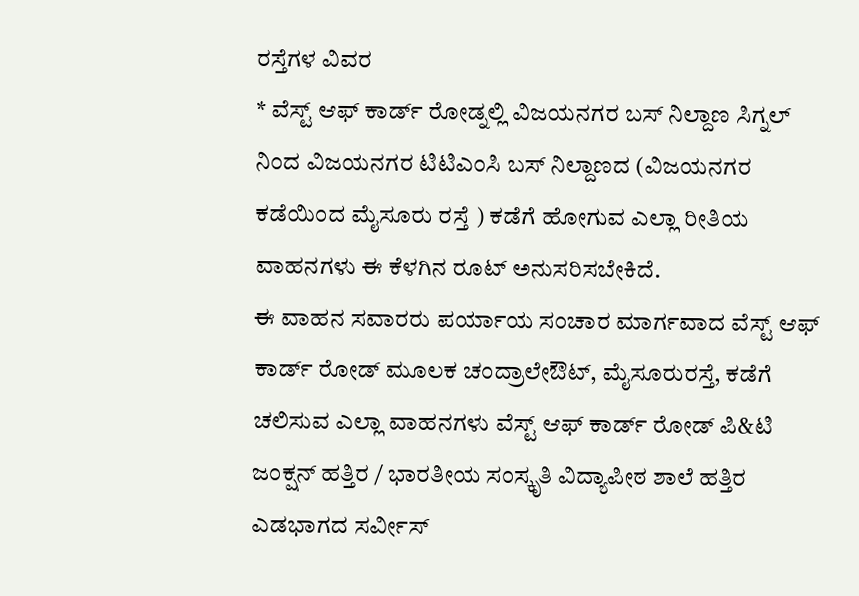ರಸ್ತೆಗಳ ವಿವರ
* ವೆಸ್ಟ್ ಆಫ್ ಕಾರ್ಡ್ ರೋಡ್ನಲ್ಲಿ ವಿಜಯನಗರ ಬಸ್ ನಿಲ್ದಾಣ ಸಿಗ್ನಲ್ ನಿಂದ ವಿಜಯನಗರ ಟಿಟಿಎಂಸಿ ಬಸ್ ನಿಲ್ದಾಣದ (ವಿಜಯನಗರ ಕಡೆಯಿಂದ ಮೈಸೂರು ರಸ್ತೆ ) ಕಡೆಗೆ ಹೋಗುವ ಎಲ್ಲಾ ರೀತಿಯ ವಾಹನಗಳು ಈ ಕೆಳಗಿನ ರೂಟ್ ಅನುಸರಿಸಬೇಕಿದೆ.
ಈ ವಾಹನ ಸವಾರರು ಪರ್ಯಾಯ ಸಂಚಾರ ಮಾರ್ಗವಾದ ವೆಸ್ಟ್ ಆಫ್ ಕಾರ್ಡ್ ರೋಡ್ ಮೂಲಕ ಚಂದ್ರಾಲೇಔಟ್, ಮೈಸೂರುರಸ್ತೆ, ಕಡೆಗೆ ಚಲಿಸುವ ಎಲ್ಲಾ ವಾಹನಗಳು ವೆಸ್ಟ್ ಆಫ್ ಕಾರ್ಡ್ ರೋಡ್ ಪಿ&ಟಿ ಜಂಕ್ಷನ್ ಹತ್ತಿರ / ಭಾರತೀಯ ಸಂಸ್ಕೃತಿ ವಿದ್ಯಾಪೀಠ ಶಾಲೆ ಹತ್ತಿರ ಎಡಭಾಗದ ಸರ್ವೀಸ್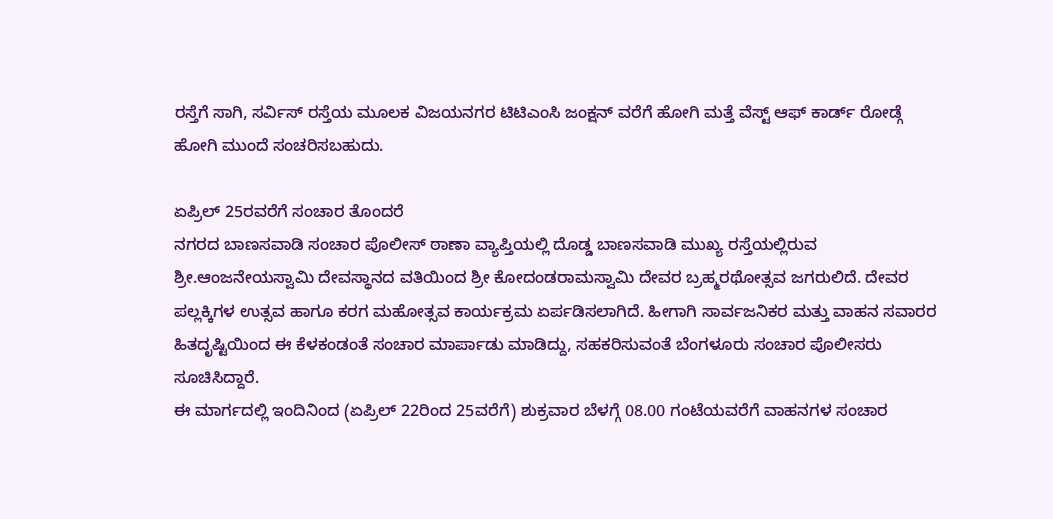ರಸ್ತೆಗೆ ಸಾಗಿ, ಸರ್ವಿಸ್ ರಸ್ತೆಯ ಮೂಲಕ ವಿಜಯನಗರ ಟಿಟಿಎಂಸಿ ಜಂಕ್ಷನ್ ವರೆಗೆ ಹೋಗಿ ಮತ್ತೆ ವೆಸ್ಟ್ ಆಫ್ ಕಾರ್ಡ್ ರೋಡ್ಗೆ ಹೋಗಿ ಮುಂದೆ ಸಂಚರಿಸಬಹುದು.

ಏಪ್ರಿಲ್ 25ರವರೆಗೆ ಸಂಚಾರ ತೊಂದರೆ
ನಗರದ ಬಾಣಸವಾಡಿ ಸಂಚಾರ ಪೊಲೀಸ್ ಠಾಣಾ ವ್ಯಾಪ್ತಿಯಲ್ಲಿ ದೊಡ್ಡ ಬಾಣಸವಾಡಿ ಮುಖ್ಯ ರಸ್ತೆಯಲ್ಲಿರುವ ಶ್ರೀ.ಆಂಜನೇಯಸ್ವಾಮಿ ದೇವಸ್ಥಾನದ ವತಿಯಿಂದ ಶ್ರೀ ಕೋದಂಡರಾಮಸ್ವಾಮಿ ದೇವರ ಬ್ರಹ್ಮರಥೋತ್ಸವ ಜಗರುಲಿದೆ. ದೇವರ ಪಲ್ಲಕ್ಕಿಗಳ ಉತ್ಸವ ಹಾಗೂ ಕರಗ ಮಹೋತ್ಸವ ಕಾರ್ಯಕ್ರಮ ಏರ್ಪಡಿಸಲಾಗಿದೆ. ಹೀಗಾಗಿ ಸಾರ್ವಜನಿಕರ ಮತ್ತು ವಾಹನ ಸವಾರರ ಹಿತದೃಷ್ಟಿಯಿಂದ ಈ ಕೆಳಕಂಡಂತೆ ಸಂಚಾರ ಮಾರ್ಪಾಡು ಮಾಡಿದ್ದು, ಸಹಕರಿಸುವಂತೆ ಬೆಂಗಳೂರು ಸಂಚಾರ ಪೊಲೀಸರು ಸೂಚಿಸಿದ್ದಾರೆ.
ಈ ಮಾರ್ಗದಲ್ಲಿ ಇಂದಿನಿಂದ (ಏಪ್ರಿಲ್ 22ರಿಂದ 25ವರೆಗೆ) ಶುಕ್ರವಾರ ಬೆಳಗ್ಗೆ 08.00 ಗಂಟೆಯವರೆಗೆ ವಾಹನಗಳ ಸಂಚಾರ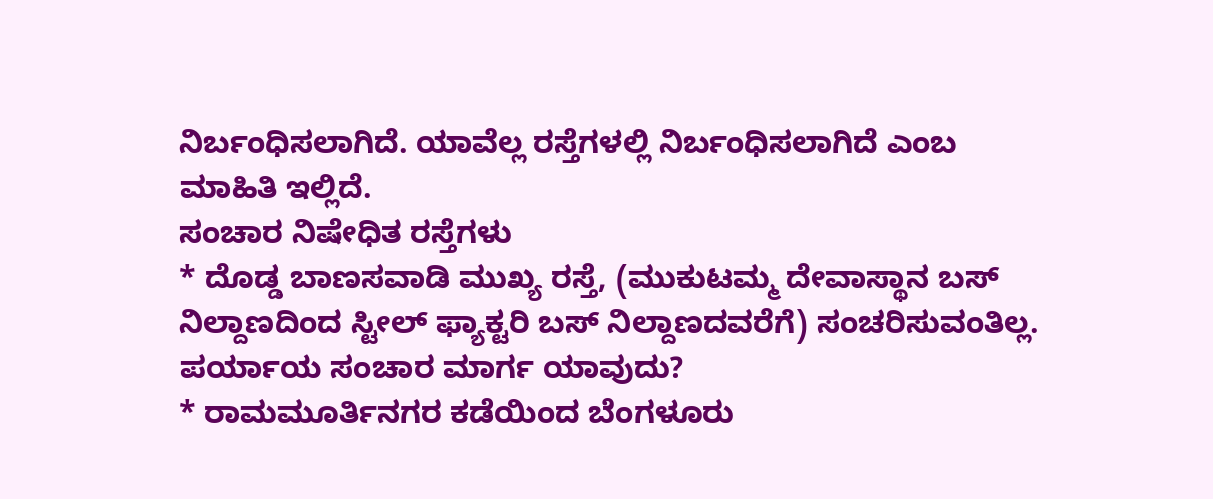ನಿರ್ಬಂಧಿಸಲಾಗಿದೆ. ಯಾವೆಲ್ಲ ರಸ್ತೆಗಳಲ್ಲಿ ನಿರ್ಬಂಧಿಸಲಾಗಿದೆ ಎಂಬ ಮಾಹಿತಿ ಇಲ್ಲಿದೆ.
ಸಂಚಾರ ನಿಷೇಧಿತ ರಸ್ತೆಗಳು
* ದೊಡ್ಡ ಬಾಣಸವಾಡಿ ಮುಖ್ಯ ರಸ್ತೆ, (ಮುಕುಟಮ್ಮ ದೇವಾಸ್ಥಾನ ಬಸ್ ನಿಲ್ದಾಣದಿಂದ ಸ್ಟೀಲ್ ಫ್ಯಾಕ್ಟರಿ ಬಸ್ ನಿಲ್ದಾಣದವರೆಗೆ) ಸಂಚರಿಸುವಂತಿಲ್ಲ.
ಪರ್ಯಾಯ ಸಂಚಾರ ಮಾರ್ಗ ಯಾವುದು?
* ರಾಮಮೂರ್ತಿನಗರ ಕಡೆಯಿಂದ ಬೆಂಗಳೂರು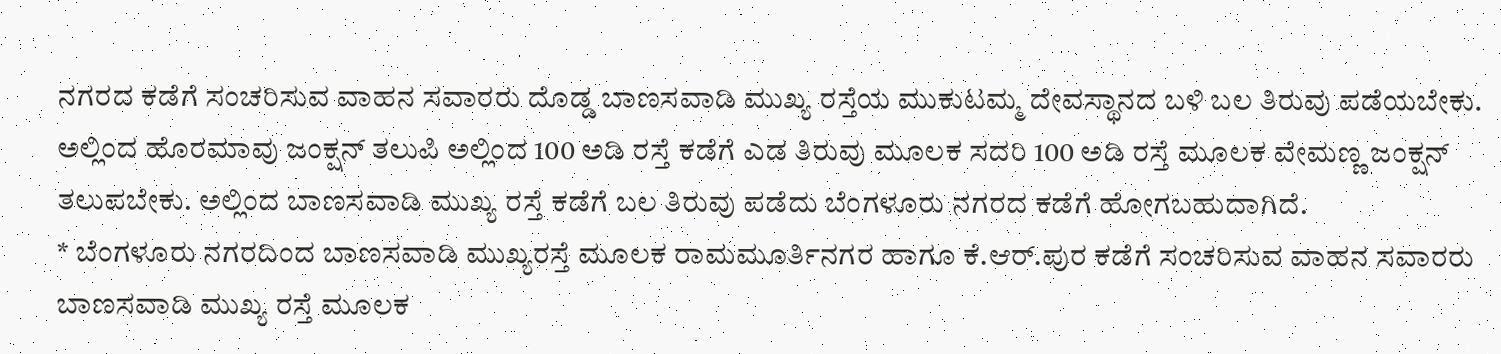ನಗರದ ಕಡೆಗೆ ಸಂಚರಿಸುವ ವಾಹನ ಸವಾರರು ದೊಡ್ಡ ಬಾಣಸವಾಡಿ ಮುಖ್ಯ ರಸ್ತೆಯ ಮುಕುಟಮ್ಮ ದೇವಸ್ಥಾನದ ಬಳಿ ಬಲ ತಿರುವು ಪಡೆಯಬೇಕು. ಅಲ್ಲಿಂದ ಹೊರಮಾವು ಜಂಕ್ಷನ್ ತಲುಪಿ ಅಲ್ಲಿಂದ 100 ಅಡಿ ರಸ್ತೆ ಕಡೆಗೆ ಎಡ ತಿರುವು ಮೂಲಕ ಸದರಿ 100 ಅಡಿ ರಸ್ತೆ ಮೂಲಕ ವೇಮಣ್ಣ ಜಂಕ್ಷನ್ ತಲುಪಬೇಕು. ಅಲ್ಲಿಂದ ಬಾಣಸವಾಡಿ ಮುಖ್ಯ ರಸ್ತೆ ಕಡೆಗೆ ಬಲ ತಿರುವು ಪಡೆದು ಬೆಂಗಳೂರು ನಗರದ ಕಡೆಗೆ ಹೋಗಬಹುದಾಗಿದೆ.
* ಬೆಂಗಳೂರು ನಗರದಿಂದ ಬಾಣಸವಾಡಿ ಮುಖ್ಯರಸ್ತೆ ಮೂಲಕ ರಾಮಮೂರ್ತಿನಗರ ಹಾಗೂ ಕೆ.ಆರ್.ಪುರ ಕಡೆಗೆ ಸಂಚರಿಸುವ ವಾಹನ ಸವಾರರು ಬಾಣಸವಾಡಿ ಮುಖ್ಯ ರಸ್ತೆ ಮೂಲಕ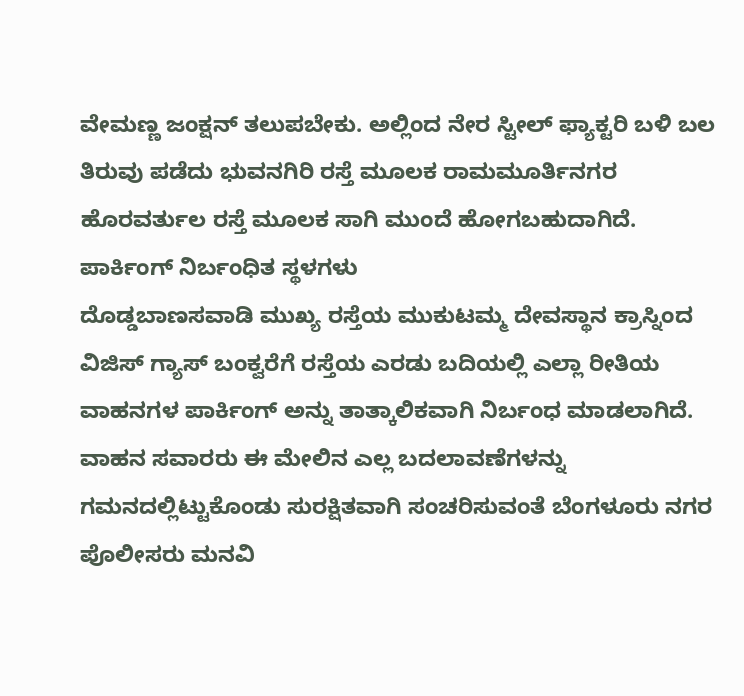ವೇಮಣ್ಣ ಜಂಕ್ಷನ್ ತಲುಪಬೇಕು. ಅಲ್ಲಿಂದ ನೇರ ಸ್ಟೀಲ್ ಫ್ಯಾಕ್ಟರಿ ಬಳಿ ಬಲ ತಿರುವು ಪಡೆದು ಭುವನಗಿರಿ ರಸ್ತೆ ಮೂಲಕ ರಾಮಮೂರ್ತಿನಗರ ಹೊರವರ್ತುಲ ರಸ್ತೆ ಮೂಲಕ ಸಾಗಿ ಮುಂದೆ ಹೋಗಬಹುದಾಗಿದೆ.
ಪಾರ್ಕಿಂಗ್ ನಿರ್ಬಂಧಿತ ಸ್ಥಳಗಳು
ದೊಡ್ಡಬಾಣಸವಾಡಿ ಮುಖ್ಯ ರಸ್ತೆಯ ಮುಕುಟಮ್ಮ ದೇವಸ್ಥಾನ ಕ್ರಾಸ್ನಿಂದ ವಿಜಿಸ್ ಗ್ಯಾಸ್ ಬಂಕ್ವರೆಗೆ ರಸ್ತೆಯ ಎರಡು ಬದಿಯಲ್ಲಿ ಎಲ್ಲಾ ರೀತಿಯ ವಾಹನಗಳ ಪಾರ್ಕಿಂಗ್ ಅನ್ನು ತಾತ್ಕಾಲಿಕವಾಗಿ ನಿರ್ಬಂಧ ಮಾಡಲಾಗಿದೆ. ವಾಹನ ಸವಾರರು ಈ ಮೇಲಿನ ಎಲ್ಲ ಬದಲಾವಣೆಗಳನ್ನು ಗಮನದಲ್ಲಿಟ್ಟುಕೊಂಡು ಸುರಕ್ಷಿತವಾಗಿ ಸಂಚರಿಸುವಂತೆ ಬೆಂಗಳೂರು ನಗರ ಪೊಲೀಸರು ಮನವಿ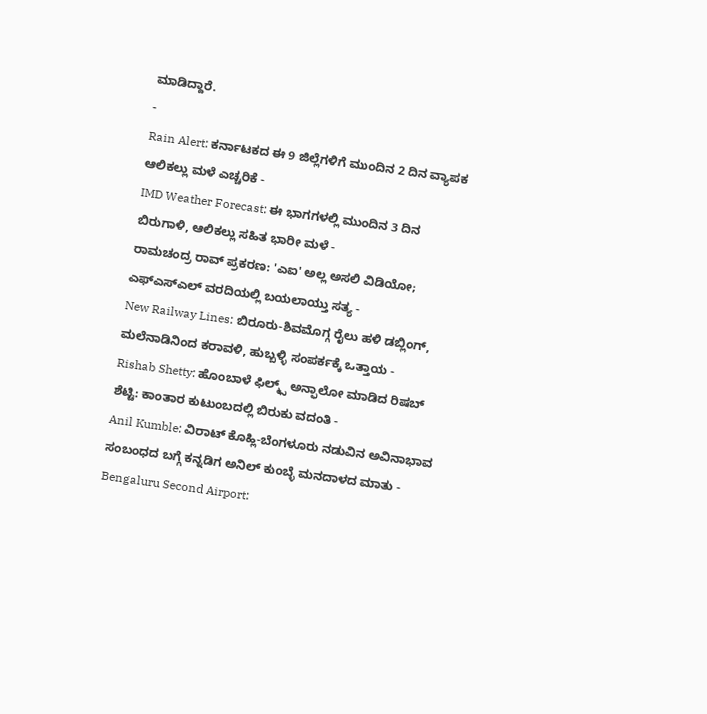ಮಾಡಿದ್ದಾರೆ.
-
Rain Alert: ಕರ್ನಾಟಕದ ಈ 9 ಜಿಲ್ಲೆಗಳಿಗೆ ಮುಂದಿನ 2 ದಿನ ವ್ಯಾಪಕ ಆಲಿಕಲ್ಲು ಮಳೆ ಎಚ್ಚರಿಕೆ -
IMD Weather Forecast: ಈ ಭಾಗಗಳಲ್ಲಿ ಮುಂದಿನ 3 ದಿನ ಬಿರುಗಾಳಿ, ಆಲಿಕಲ್ಲು ಸಹಿತ ಭಾರೀ ಮಳೆ -
ರಾಮಚಂದ್ರ ರಾವ್ ಪ್ರಕರಣ: 'ಎಐ' ಅಲ್ಲ ಅಸಲಿ ವಿಡಿಯೋ; ಎಫ್ಎಸ್ಎಲ್ ವರದಿಯಲ್ಲಿ ಬಯಲಾಯ್ತು ಸತ್ಯ -
New Railway Lines: ಬಿರೂರು-ಶಿವಮೊಗ್ಗ ರೈಲು ಹಳಿ ಡಬ್ಲಿಂಗ್, ಮಲೆನಾಡಿನಿಂದ ಕರಾವಳಿ, ಹುಬ್ಬಳ್ಳಿ ಸಂಪರ್ಕಕ್ಕೆ ಒತ್ತಾಯ -
Rishab Shetty: ಹೊಂಬಾಳೆ ಫಿಲ್ಮ್ಸ್ ಅನ್ಫಾಲೋ ಮಾಡಿದ ರಿಷಬ್ ಶೆಟ್ಟಿ: ಕಾಂತಾರ ಕುಟುಂಬದಲ್ಲಿ ಬಿರುಕು ವದಂತಿ -
Anil Kumble: ವಿರಾಟ್ ಕೊಹ್ಲಿ-ಬೆಂಗಳೂರು ನಡುವಿನ ಅವಿನಾಭಾವ ಸಂಬಂಧದ ಬಗ್ಗೆ ಕನ್ನಡಿಗ ಅನಿಲ್ ಕುಂಬ್ಳೆ ಮನದಾಳದ ಮಾತು -
Bengaluru Second Airport: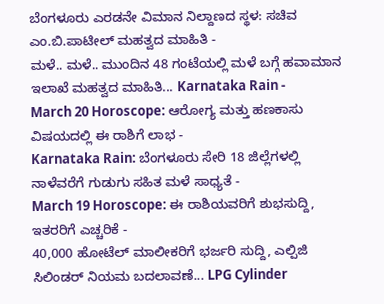ಬೆಂಗಳೂರು ಎರಡನೇ ವಿಮಾನ ನಿಲ್ದಾಣದ ಸ್ಥಳ: ಸಚಿವ ಎಂ.ಬಿ.ಪಾಟೀಲ್ ಮಹತ್ವದ ಮಾಹಿತಿ -
ಮಳೆ.. ಮಳೆ.. ಮುಂದಿನ 48 ಗಂಟೆಯಲ್ಲಿ ಮಳೆ ಬಗ್ಗೆ ಹವಾಮಾನ ಇಲಾಖೆ ಮಹತ್ವದ ಮಾಹಿತಿ... Karnataka Rain -
March 20 Horoscope: ಆರೋಗ್ಯ ಮತ್ತು ಹಣಕಾಸು ವಿಷಯದಲ್ಲಿ ಈ ರಾಶಿಗೆ ಲಾಭ -
Karnataka Rain: ಬೆಂಗಳೂರು ಸೇರಿ 18 ಜಿಲ್ಲೆಗಳಲ್ಲಿ ನಾಳೆವರೆಗೆ ಗುಡುಗು ಸಹಿತ ಮಳೆ ಸಾಧ್ಯತೆ -
March 19 Horoscope: ಈ ರಾಶಿಯವರಿಗೆ ಶುಭಸುದ್ದಿ, ಇತರರಿಗೆ ಎಚ್ಚರಿಕೆ -
40,000 ಹೋಟೆಲ್ ಮಾಲೀಕರಿಗೆ ಭರ್ಜರಿ ಸುದ್ದಿ, ಎಲ್ಪಿಜಿ ಸಿಲಿಂಡರ್ ನಿಯಮ ಬದಲಾವಣೆ... LPG Cylinder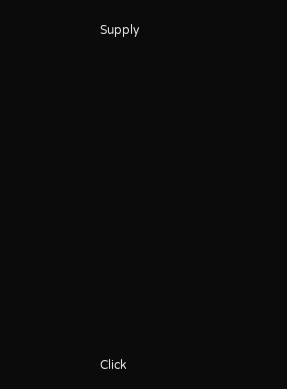Supply












Click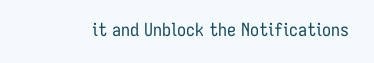it and Unblock the Notifications